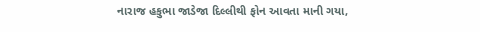નારાજ હકુભા જાડેજા દિલ્લીથી ફોન આવતા માની ગયા,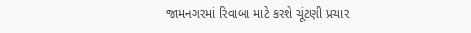જામનગરમાં રિવાબા માટે કરશે ચૂંટણી પ્રચાર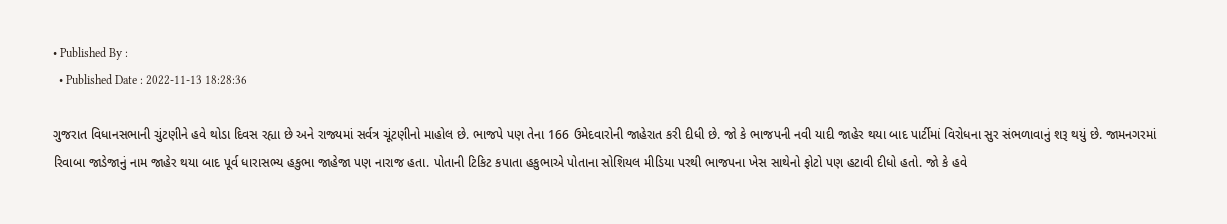• Published By :
  • Published Date : 2022-11-13 18:28:36

ગુજરાત વિધાનસભાની ચુંટણીને હવે થોડા દિવસ રહ્યા છે અને રાજ્યમાં સર્વત્ર ચૂંટણીનો માહોલ છે. ભાજપે પણ તેના 166 ઉમેદવારોની જાહેરાત કરી દીધી છે. જો કે ભાજપની નવી યાદી જાહેર થયા બાદ પાર્ટીમાં વિરોધના સુર સંભળાવાનું શરૂ થયું છે. જામનગરમાં રિવાબા જાડેજાનું નામ જાહેર થયા બાદ પૂર્વ ધારાસભ્ય હકુભા જાહેજા પણ નારાજ હતા. પોતાની ટિકિટ કપાતા હકુભાએ પોતાના સોશિયલ મીડિયા પરથી ભાજપના ખેસ સાથેનો ફોટો પણ હટાવી દીધો હતો. જો કે હવે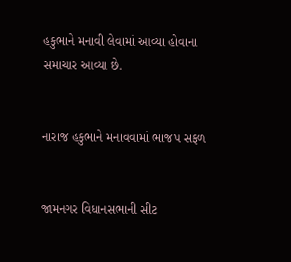હકુભાને મનાવી લેવામાં આવ્યા હોવાના સમાચાર આવ્યા છે.


નારાજ હકુભાને મનાવવામાં ભાજપ સફળ


જામનગર વિધાનસભાની સીટ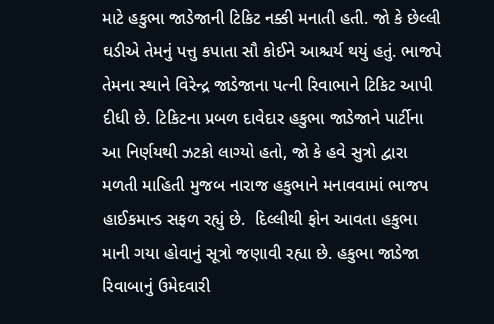માટે હકુભા જાડેજાની ટિકિટ નક્કી મનાતી હતી. જો કે છેલ્લી ઘડીએ તેમનું પત્તુ કપાતા સૌ કોઈને આશ્ચર્ય થયું હતું. ભાજપે તેમના સ્થાને વિરેન્દ્ર જાડેજાના પત્ની રિવાભાને ટિકિટ આપી દીધી છે. ટિકિટના પ્રબળ દાવેદાર હકુભા જાડેજાને પાર્ટીના આ નિર્ણયથી ઝટકો લાગ્યો હતો, જો કે હવે સુત્રો દ્વારા મળતી માહિતી મુજબ નારાજ હકુભાને મનાવવામાં ભાજપ હાઈકમાન્ડ સફળ રહ્યું છે.  દિલ્લીથી ફોન આવતા હકુભા માની ગયા હોવાનું સૂત્રો જણાવી રહ્યા છે. હકુભા જાડેજા રિવાબાનું ઉમેદવારી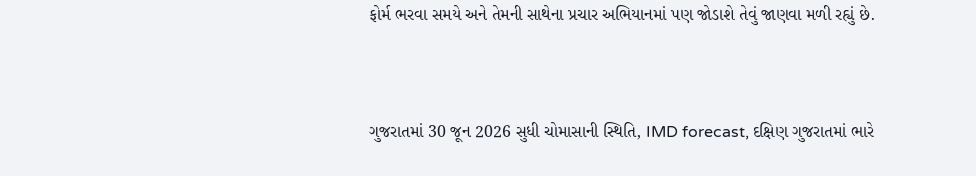ફોર્મ ભરવા સમયે અને તેમની સાથેના પ્રચાર અભિયાનમાં પણ જોડાશે તેવું જાણવા મળી રહ્યું છે.



ગુજરાતમાં 30 જૂન 2026 સુધી ચોમાસાની સ્થિતિ, IMD forecast, દક્ષિણ ગુજરાતમાં ભારે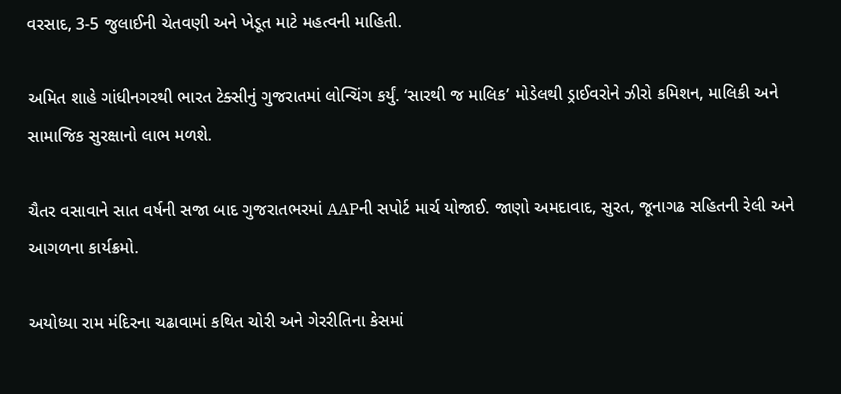વરસાદ, 3-5 જુલાઈની ચેતવણી અને ખેડૂત માટે મહત્વની માહિતી.

અમિત શાહે ગાંધીનગરથી ભારત ટેક્સીનું ગુજરાતમાં લોન્ચિંગ કર્યું. ‘સારથી જ માલિક’ મોડેલથી ડ્રાઈવરોને ઝીરો કમિશન, માલિકી અને સામાજિક સુરક્ષાનો લાભ મળશે.

ચૈતર વસાવાને સાત વર્ષની સજા બાદ ગુજરાતભરમાં AAPની સપોર્ટ માર્ચ યોજાઈ. જાણો અમદાવાદ, સુરત, જૂનાગઢ સહિતની રેલી અને આગળના કાર્યક્રમો.

અયોધ્યા રામ મંદિરના ચઢાવામાં કથિત ચોરી અને ગેરરીતિના કેસમાં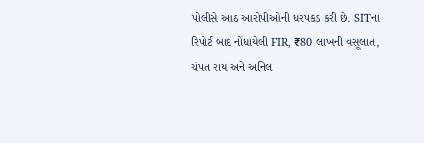પોલીસે આઠ આરોપીઓની ધરપકડ કરી છે. SITના રિપોર્ટ બાદ નોંધાયેલી FIR, ₹80 લાખની વસૂલાત, ચંપત રાય અને અનિલ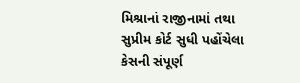મિશ્રાનાં રાજીનામાં તથા સુપ્રીમ કોર્ટ સુધી પહોંચેલા કેસની સંપૂર્ણ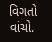વિગતો વાંચો.